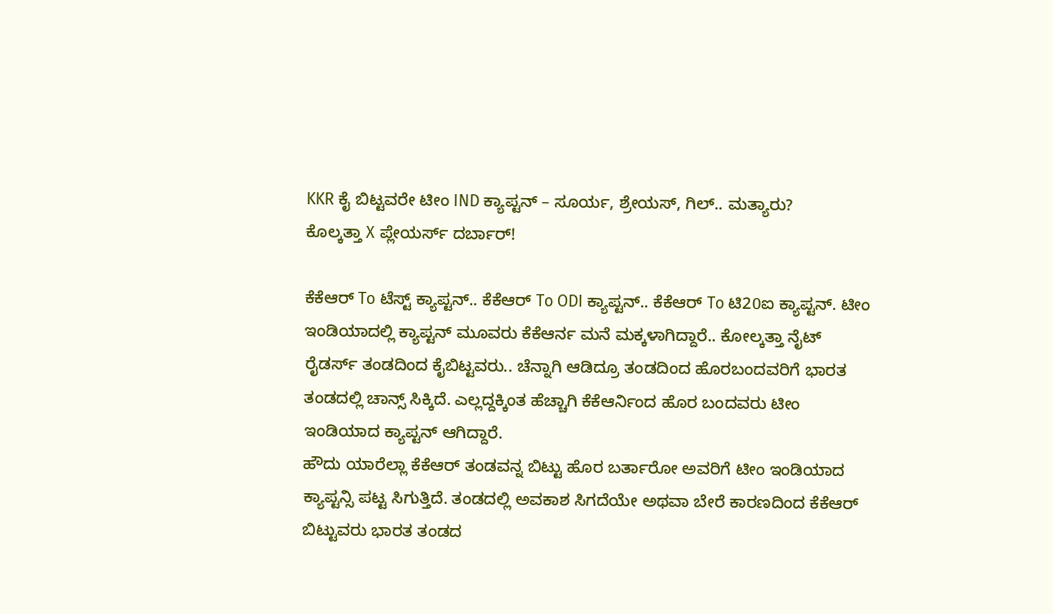KKR ಕೈ ಬಿಟ್ಟವರೇ ಟೀಂ IND ಕ್ಯಾಪ್ಟನ್ – ಸೂರ್ಯ, ಶ್ರೇಯಸ್, ಗಿಲ್.. ಮತ್ಯಾರು?
ಕೊಲ್ಕತ್ತಾ X ಪ್ಲೇಯರ್ಸ್ ದರ್ಬಾರ್!

ಕೆಕೆಆರ್ To ಟೆಸ್ಟ್ ಕ್ಯಾಪ್ಟನ್.. ಕೆಕೆಆರ್ To ODI ಕ್ಯಾಪ್ಟನ್.. ಕೆಕೆಆರ್ To ಟಿ20ಐ ಕ್ಯಾಪ್ಟನ್. ಟೀಂ ಇಂಡಿಯಾದಲ್ಲಿ ಕ್ಯಾಪ್ಟನ್ ಮೂವರು ಕೆಕೆಆರ್ನ ಮನೆ ಮಕ್ಕಳಾಗಿದ್ದಾರೆ.. ಕೋಲ್ಕತ್ತಾ ನೈಟ್ ರೈಡರ್ಸ್ ತಂಡದಿಂದ ಕೈಬಿಟ್ಟವರು.. ಚೆನ್ನಾಗಿ ಆಡಿದ್ರೂ ತಂಡದಿಂದ ಹೊರಬಂದವರಿಗೆ ಭಾರತ ತಂಡದಲ್ಲಿ ಚಾನ್ಸ್ ಸಿಕ್ಕಿದೆ. ಎಲ್ಲದ್ದಕ್ಕಿಂತ ಹೆಚ್ಚಾಗಿ ಕೆಕೆಆರ್ನಿಂದ ಹೊರ ಬಂದವರು ಟೀಂ ಇಂಡಿಯಾದ ಕ್ಯಾಪ್ಟನ್ ಆಗಿದ್ದಾರೆ.
ಹೌದು ಯಾರೆಲ್ಲಾ ಕೆಕೆಆರ್ ತಂಡವನ್ನ ಬಿಟ್ಟು ಹೊರ ಬರ್ತಾರೋ ಅವರಿಗೆ ಟೀಂ ಇಂಡಿಯಾದ ಕ್ಯಾಪ್ಟನ್ಸಿ ಪಟ್ಟ ಸಿಗುತ್ತಿದೆ. ತಂಡದಲ್ಲಿ ಅವಕಾಶ ಸಿಗದೆಯೇ ಅಥವಾ ಬೇರೆ ಕಾರಣದಿಂದ ಕೆಕೆಆರ್ ಬಿಟ್ಟುವರು ಭಾರತ ತಂಡದ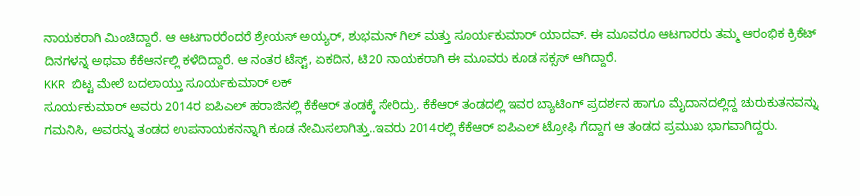ನಾಯಕರಾಗಿ ಮಿಂಚಿದ್ದಾರೆ. ಆ ಆಟಗಾರರೆಂದರೆ ಶ್ರೇಯಸ್ ಅಯ್ಯರ್, ಶುಭಮನ್ ಗಿಲ್ ಮತ್ತು ಸೂರ್ಯಕುಮಾರ್ ಯಾದವ್. ಈ ಮೂವರೂ ಆಟಗಾರರು ತಮ್ಮ ಆರಂಭಿಕ ಕ್ರಿಕೆಟ್ ದಿನಗಳನ್ನ ಅಥವಾ ಕೆಕೆಆರ್ನಲ್ಲಿ ಕಳೆದಿದ್ದಾರೆ. ಆ ನಂತರ ಟೆಸ್ಟ್, ಏಕದಿನ, ಟಿ20 ನಾಯಕರಾಗಿ ಈ ಮೂವರು ಕೂಡ ಸಕ್ಸಸ್ ಆಗಿದ್ದಾರೆ.
KKR ಬಿಟ್ಟ ಮೇಲೆ ಬದಲಾಯ್ತು ಸೂರ್ಯಕುಮಾರ್ ಲಕ್
ಸೂರ್ಯಕುಮಾರ್ ಅವರು 2014ರ ಐಪಿಎಲ್ ಹರಾಜಿನಲ್ಲಿ ಕೆಕೆಆರ್ ತಂಡಕ್ಕೆ ಸೇರಿದ್ರು. ಕೆಕೆಆರ್ ತಂಡದಲ್ಲಿ ಇವರ ಬ್ಯಾಟಿಂಗ್ ಪ್ರದರ್ಶನ ಹಾಗೂ ಮೈದಾನದಲ್ಲಿದ್ದ ಚುರುಕುತನವನ್ನು ಗಮನಿಸಿ, ಅವರನ್ನು ತಂಡದ ಉಪನಾಯಕನನ್ನಾಗಿ ಕೂಡ ನೇಮಿಸಲಾಗಿತ್ತು..ಇವರು 2014ರಲ್ಲಿ ಕೆಕೆಆರ್ ಐಪಿಎಲ್ ಟ್ರೋಫಿ ಗೆದ್ದಾಗ ಆ ತಂಡದ ಪ್ರಮುಖ ಭಾಗವಾಗಿದ್ದರು.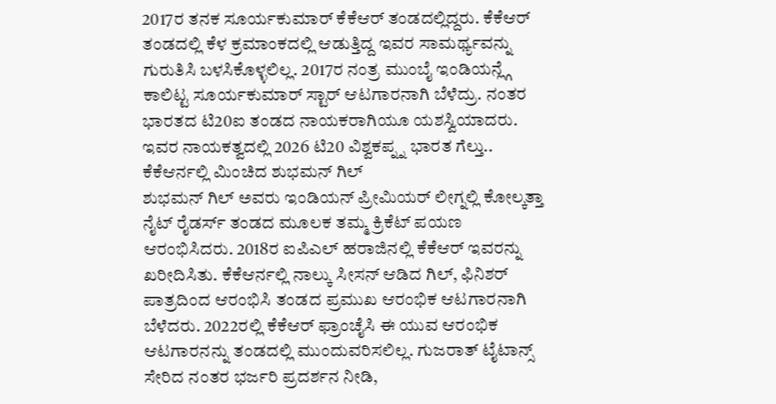2017ರ ತನಕ ಸೂರ್ಯಕುಮಾರ್ ಕೆಕೆಆರ್ ತಂಡದಲ್ಲಿದ್ದರು. ಕೆಕೆಆರ್ ತಂಡದಲ್ಲಿ ಕೆಳ ಕ್ರಮಾಂಕದಲ್ಲಿ ಆಡುತ್ತಿದ್ದ ಇವರ ಸಾಮರ್ಥ್ಯವನ್ನು ಗುರುತಿಸಿ ಬಳಸಿಕೊಳ್ಳಲಿಲ್ಲ. 2017ರ ನಂತ್ರ ಮುಂಬೈ ಇಂಡಿಯನ್ಲ್ಗೆ ಕಾಲಿಟ್ಟ ಸೂರ್ಯಕುಮಾರ್ ಸ್ಟಾರ್ ಆಟಗಾರನಾಗಿ ಬೆಳೆದ್ರು. ನಂತರ ಭಾರತದ ಟಿ20ಐ ತಂಡದ ನಾಯಕರಾಗಿಯೂ ಯಶಸ್ವಿಯಾದರು. ಇವರ ನಾಯಕತ್ವದಲ್ಲಿ 2026 ಟಿ20 ವಿಶ್ವಕಪ್ನ್ನ ಭಾರತ ಗೆಲ್ತು..
ಕೆಕೆಆರ್ನಲ್ಲಿ ಮಿಂಚಿದ ಶುಭಮನ್ ಗಿಲ್
ಶುಭಮನ್ ಗಿಲ್ ಅವರು ಇಂಡಿಯನ್ ಪ್ರೀಮಿಯರ್ ಲೀಗ್ನಲ್ಲಿ ಕೋಲ್ಕತ್ತಾ ನೈಟ್ ರೈಡರ್ಸ್ ತಂಡದ ಮೂಲಕ ತಮ್ಮ ಕ್ರಿಕೆಟ್ ಪಯಣ ಆರಂಭಿಸಿದರು. 2018ರ ಐಪಿಎಲ್ ಹರಾಜಿನಲ್ಲಿ ಕೆಕೆಆರ್ ಇವರನ್ನು ಖರೀದಿಸಿತು. ಕೆಕೆಆರ್ನಲ್ಲಿ ನಾಲ್ಕು ಸೀಸನ್ ಆಡಿದ ಗಿಲ್, ಫಿನಿಶರ್ ಪಾತ್ರದಿಂದ ಆರಂಭಿಸಿ ತಂಡದ ಪ್ರಮುಖ ಆರಂಭಿಕ ಆಟಗಾರನಾಗಿ ಬೆಳೆದರು. 2022ರಲ್ಲಿ ಕೆಕೆಆರ್ ಫ್ರಾಂಚೈಸಿ ಈ ಯುವ ಆರಂಭಿಕ ಆಟಗಾರನನ್ನು ತಂಡದಲ್ಲಿ ಮುಂದುವರಿಸಲಿಲ್ಲ. ಗುಜರಾತ್ ಟೈಟಾನ್ಸ್ ಸೇರಿದ ನಂತರ ಭರ್ಜರಿ ಪ್ರದರ್ಶನ ನೀಡಿ,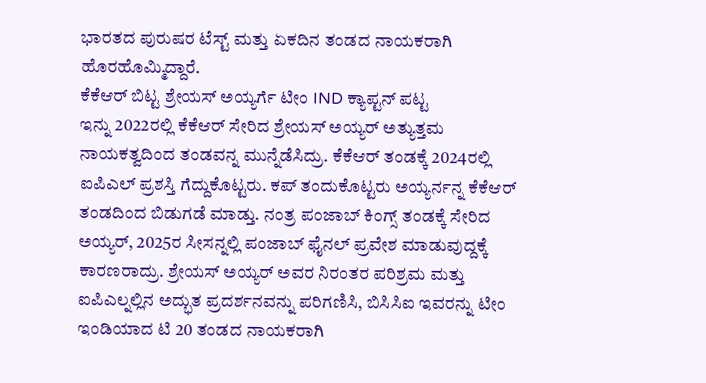ಭಾರತದ ಪುರುಷರ ಟೆಸ್ಟ್ ಮತ್ತು ಏಕದಿನ ತಂಡದ ನಾಯಕರಾಗಿ ಹೊರಹೊಮ್ಮಿದ್ದಾರೆ.
ಕೆಕೆಆರ್ ಬಿಟ್ಟ ಶ್ರೇಯಸ್ ಅಯ್ಯರ್ಗೆ ಟೀಂ IND ಕ್ಯಾಪ್ಟನ್ ಪಟ್ಟ
ಇನ್ನು 2022ರಲ್ಲಿ ಕೆಕೆಆರ್ ಸೇರಿದ ಶ್ರೇಯಸ್ ಅಯ್ಯರ್ ಅತ್ಯುತ್ತಮ ನಾಯಕತ್ವದಿಂದ ತಂಡವನ್ನ ಮುನ್ನೆಡೆಸಿದ್ರು. ಕೆಕೆಆರ್ ತಂಡಕ್ಕೆ 2024ರಲ್ಲಿ ಐಪಿಎಲ್ ಪ್ರಶಸ್ತಿ ಗೆದ್ದುಕೊಟ್ಟರು. ಕಪ್ ತಂದುಕೊಟ್ಟರು ಅಯ್ಯರ್ನನ್ನ ಕೆಕೆಆರ್ ತಂಡದಿಂದ ಬಿಡುಗಡೆ ಮಾಡ್ತು. ನಂತ್ರ ಪಂಜಾಬ್ ಕಿಂಗ್ಸ್ ತಂಡಕ್ಕೆ ಸೇರಿದ ಅಯ್ಯರ್, 2025ರ ಸೀಸನ್ನಲ್ಲಿ ಪಂಜಾಬ್ ಫೈನಲ್ ಪ್ರವೇಶ ಮಾಡುವುದ್ದಕ್ಕೆ ಕಾರಣರಾದ್ರು. ಶ್ರೇಯಸ್ ಅಯ್ಯರ್ ಅವರ ನಿರಂತರ ಪರಿಶ್ರಮ ಮತ್ತು ಐಪಿಎಲ್ನಲ್ಲಿನ ಅದ್ಭುತ ಪ್ರದರ್ಶನವನ್ನು ಪರಿಗಣಿಸಿ, ಬಿಸಿಸಿಐ ಇವರನ್ನು ಟೀಂ ಇಂಡಿಯಾದ ಟಿ 20 ತಂಡದ ನಾಯಕರಾಗಿ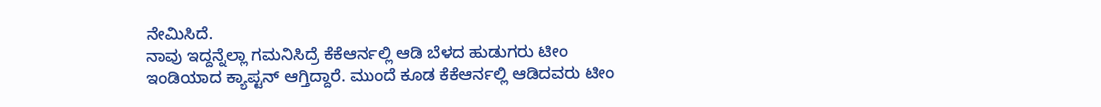ನೇಮಿಸಿದೆ.
ನಾವು ಇದ್ದನ್ನೆಲ್ಲಾ ಗಮನಿಸಿದ್ರೆ ಕೆಕೆಆರ್ನಲ್ಲಿ ಆಡಿ ಬೆಳದ ಹುಡುಗರು ಟೀಂ ಇಂಡಿಯಾದ ಕ್ಯಾಪ್ಟನ್ ಆಗ್ತಿದ್ದಾರೆ. ಮುಂದೆ ಕೂಡ ಕೆಕೆಆರ್ನಲ್ಲಿ ಆಡಿದವರು ಟೀಂ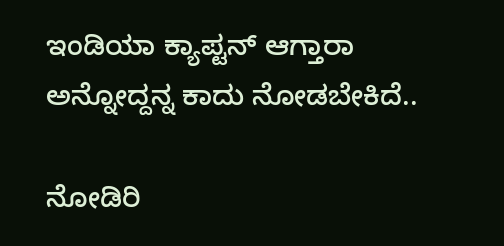ಇಂಡಿಯಾ ಕ್ಯಾಪ್ಟನ್ ಆಗ್ತಾರಾ ಅನ್ನೋದ್ದನ್ನ ಕಾದು ನೋಡಬೇಕಿದೆ..

ನೋಡಿರಿ